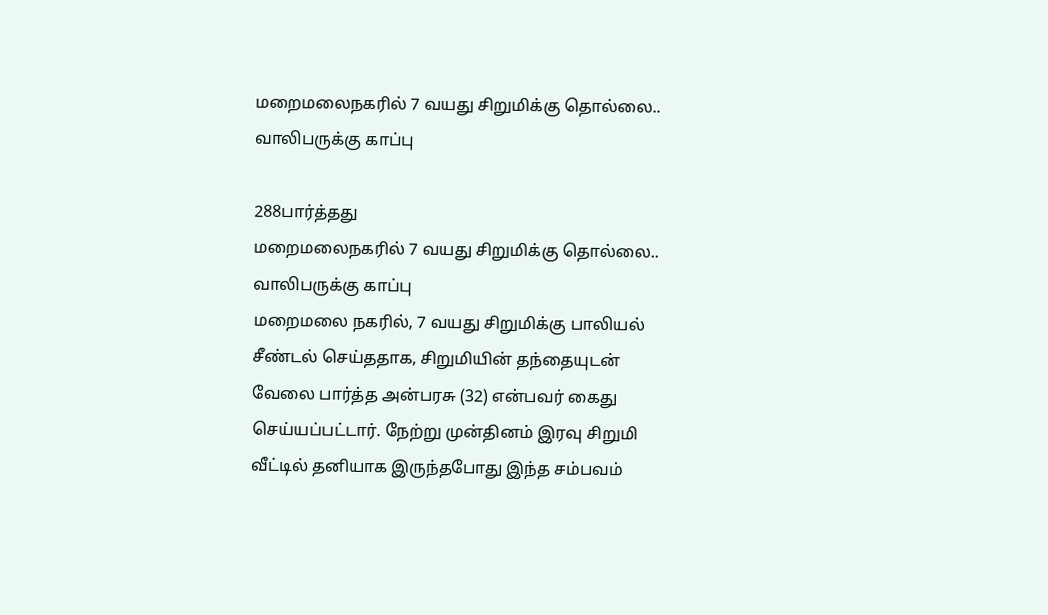மறைமலைநகரில் 7 வயது சிறுமிக்கு தொல்லை.. வாலிபருக்கு காப்பு

288பார்த்தது
மறைமலைநகரில் 7 வயது சிறுமிக்கு தொல்லை.. வாலிபருக்கு காப்பு
மறைமலை நகரில், 7 வயது சிறுமிக்கு பாலியல் சீண்டல் செய்ததாக, சிறுமியின் தந்தையுடன் வேலை பார்த்த அன்பரசு (32) என்பவர் கைது செய்யப்பட்டார். நேற்று முன்தினம் இரவு சிறுமி வீட்டில் தனியாக இருந்தபோது இந்த சம்பவம்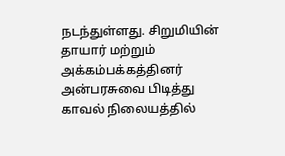நடந்துள்ளது. சிறுமியின் தாயார் மற்றும் அக்கம்பக்கத்தினர் அன்பரசுவை பிடித்து காவல் நிலையத்தில்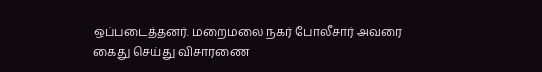ஒப்படைத்தனர். மறைமலை நகர் போலீசார் அவரை கைது செய்து விசாரணை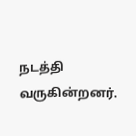நடத்தி வருகின்றனர்.